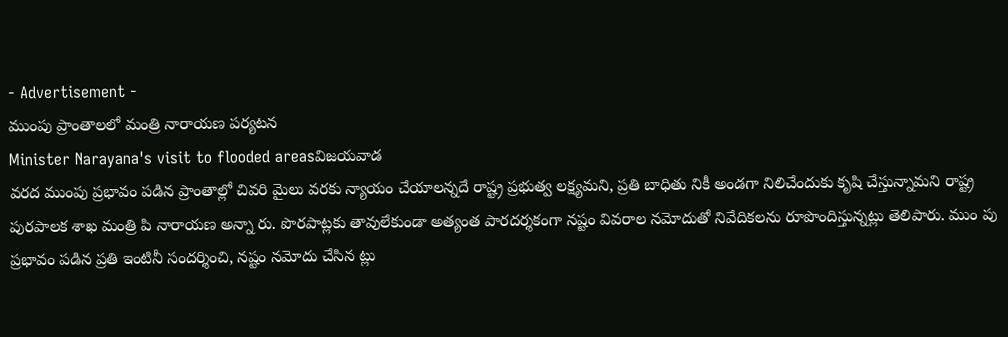- Advertisement -
ముంపు ప్రాంతాలలో మంత్రి నారాయణ పర్యటన
Minister Narayana's visit to flooded areasవిజయవాడ
వరద ముంపు ప్రభావం పడిన ప్రాంతాల్లో చివరి మైలు వరకు న్యాయం చేయాలన్నదే రాష్ట్ర ప్రభుత్వ లక్ష్యమని, ప్రతి బాధితు నికీ అండగా నిలిచేందుకు కృషి చేస్తున్నామని రాష్ట్ర పురపాలక శాఖ మంత్రి పి నారాయణ అన్నా రు. పొరపాట్లకు తావులేకుండా అత్యంత పారదర్శకంగా నష్టం వివరాల నమోదుతో నివేదికలను రూపొందిస్తున్నట్లు తెలిపారు. ముం పు ప్రభావం పడిన ప్రతి ఇంటినీ సందర్శించి, నష్టం నమోదు చేసిన ట్లు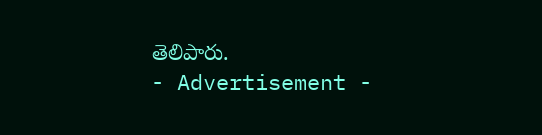తెలిపారు.
- Advertisement -